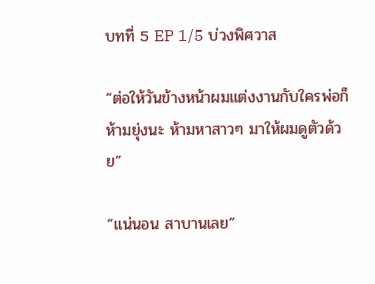บทที่ 5 EP 1/5 บ่วงพิศวาส

“ต่อให้วันข้างหน้าผมแต่งงานกับใครพ่อก็ห้ามยุ่งนะ ห้ามหาสาวๆ มาให้ผมดูตัวด้วย”

“แน่นอน สาบานเลย”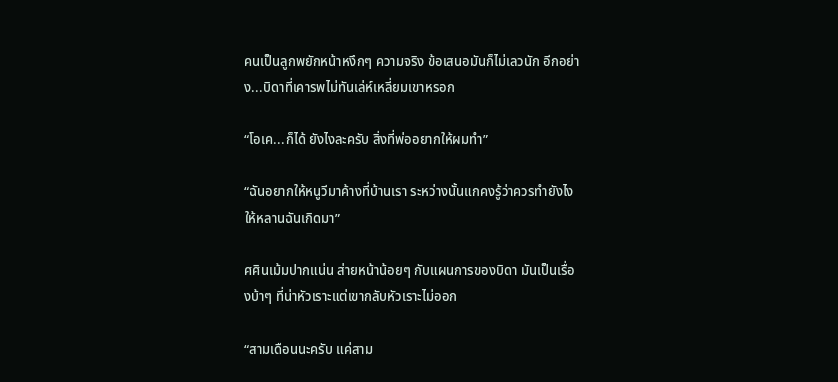คนเป็นลูกพยักหน้าหงึกๆ ความจริง ข้อเสนอมันก็ไม่เลวนัก อีกอย่าง...บิดาที่เคารพไม่ทันเล่ห์เหลี่ยมเขาหรอก

“โอเค...ก็ได้ ยังไงละครับ สิ่งที่พ่ออยากให้ผมทำ”

“ฉันอยากให้หนูวีมาค้างที่บ้านเรา ระหว่างนั้นแกคงรู้ว่าควรทำยังไงให้หลานฉันเกิดมา”

ศศินเม้มปากแน่น ส่ายหน้าน้อยๆ กับแผนการของบิดา มันเป็นเรื่องบ้าๆ ที่น่าหัวเราะแต่เขากลับหัวเราะไม่ออก

“สามเดือนนะครับ แค่สาม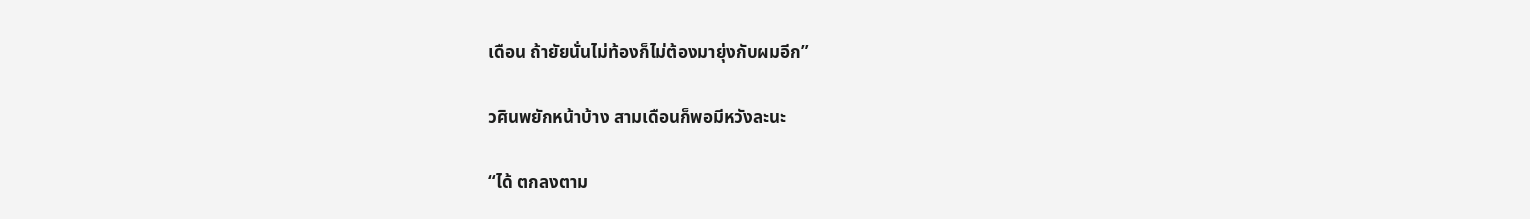เดือน ถ้ายัยนั่นไม่ท้องก็ไม่ต้องมายุ่งกับผมอีก”

วศินพยักหน้าบ้าง สามเดือนก็พอมีหวังละนะ

“ได้ ตกลงตาม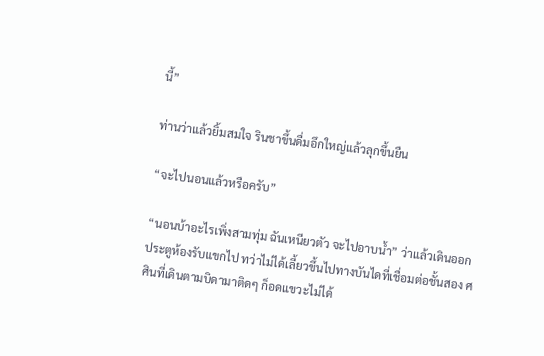นี้”

ท่านว่าแล้วยิ้มสมใจ รินชาขึ้นดื่มอึกใหญ่แล้วลุกขึ้นยืน

“จะไปนอนแล้วหรือครับ”

“นอนบ้าอะไรเพิ่งสามทุ่ม ฉันเหนียวตัว จะไปอาบน้ำ” ว่าแล้วเดินออกประตูห้องรับแขกไป ทว่าไม่ได้เลี้ยวขึ้นไปทางบันไดที่เชื่อมต่อชั้นสอง ศศินที่เดินตามบิดามาติดๆ ก็อดแขวะไม่ได้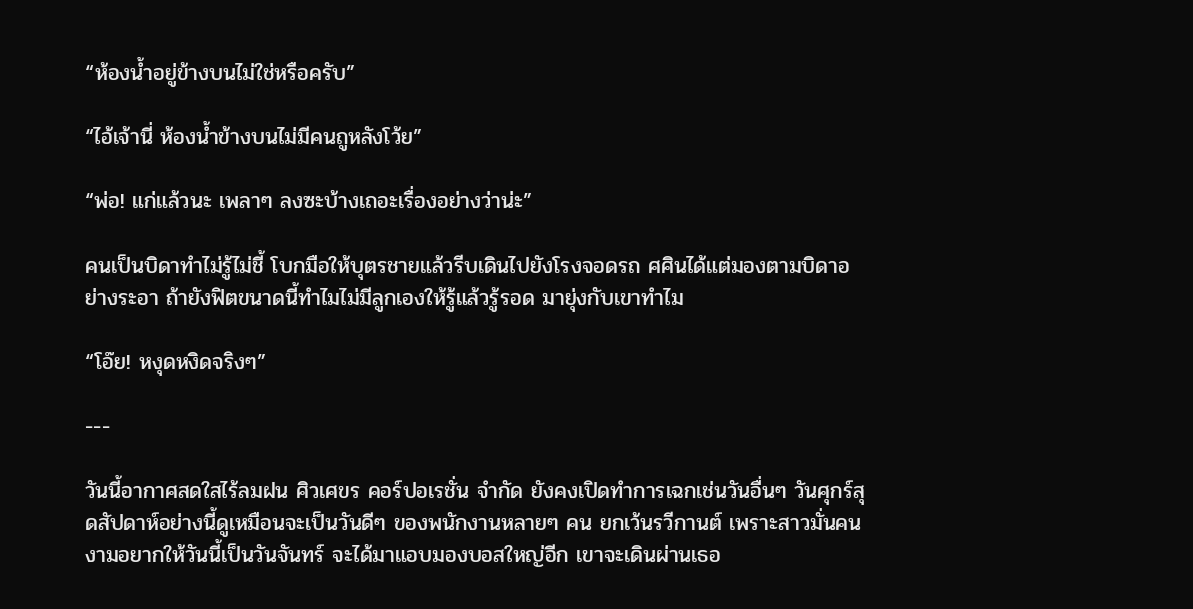“ห้องน้ำอยู่ข้างบนไม่ใช่หรือครับ”

“ไอ้เจ้านี่ ห้องน้ำข้างบนไม่มีคนถูหลังโว้ย”

“พ่อ! แก่แล้วนะ เพลาๆ ลงซะบ้างเถอะเรื่องอย่างว่าน่ะ”

คนเป็นบิดาทำไม่รู้ไม่ชี้ โบกมือให้บุตรชายแล้วรีบเดินไปยังโรงจอดรถ ศศินได้แต่มองตามบิดาอย่างระอา ถ้ายังฟิตขนาดนี้ทำไมไม่มีลูกเองให้รู้แล้วรู้รอด มายุ่งกับเขาทำไม

“โอ๊ย! หงุดหงิดจริงๆ”

---

วันนี้อากาศสดใสไร้ลมฝน ศิวเศขร คอร์ปอเรชั่น จำกัด ยังคงเปิดทำการเฉกเช่นวันอื่นๆ วันศุกร์สุดสัปดาห์อย่างนี้ดูเหมือนจะเป็นวันดีๆ ของพนักงานหลายๆ คน ยกเว้นรวีกานต์ เพราะสาวมั่นคนงามอยากให้วันนี้เป็นวันจันทร์ จะได้มาแอบมองบอสใหญ่อีก เขาจะเดินผ่านเธอ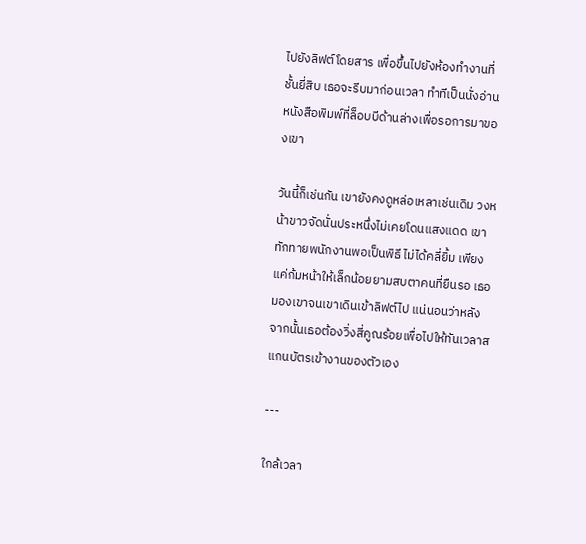ไปยังลิฟต์โดยสาร เพื่อขึ้นไปยังห้องทำงานที่ชั้นยี่สิบ เธอจะรีบมาก่อนเวลา ทำทีเป็นนั่งอ่านหนังสือพิมพ์ที่ล็อบบีด้านล่างเพื่อรอการมาของเขา

วันนี้ก็เช่นกัน เขายังคงดูหล่อเหลาเช่นเดิม วงหน้าขาวจัดนั่นประหนึ่งไม่เคยโดนแสงแดด เขาทักทายพนักงานพอเป็นพิธี ไม่ได้คลี่ยิ้ม เพียงแค่ก้มหน้าให้เล็กน้อยยามสบตาคนที่ยืนรอ เธอมองเขาจนเขาเดินเข้าลิฟต์ไป แน่นอนว่าหลังจากนั้นเธอต้องวิ่งสี่คูณร้อยเพื่อไปให้ทันเวลาสแกนบัตรเข้างานของตัวเอง

---

ใกล้เวลา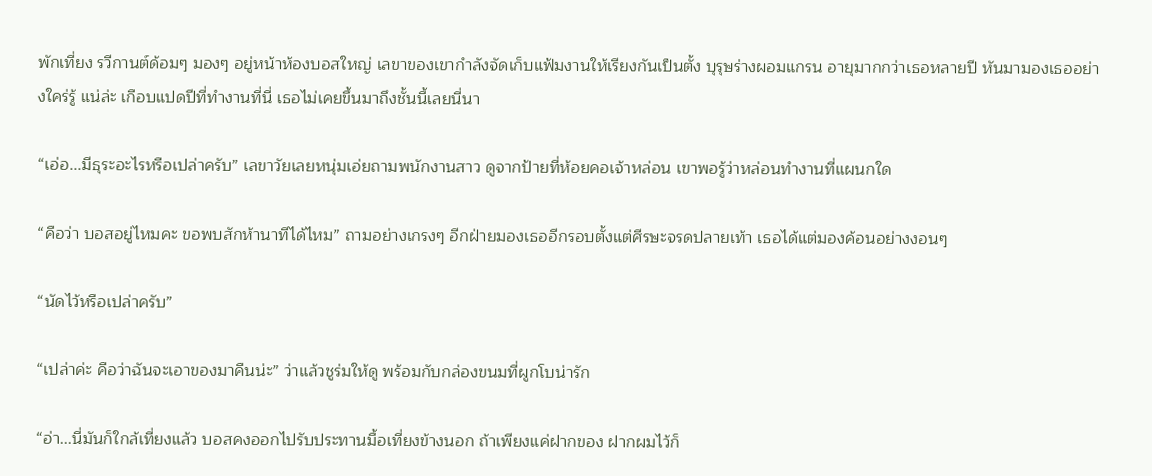พักเที่ยง รวีกานต์ด้อมๆ มองๆ อยู่หน้าห้องบอสใหญ่ เลขาของเขากำลังจัดเก็บแฟ้มงานให้เรียงกันเป็นตั้ง บุรุษร่างผอมแกรน อายุมากกว่าเธอหลายปี หันมามองเธออย่างใคร่รู้ แน่ล่ะ เกือบแปดปีที่ทำงานที่นี่ เธอไม่เคยขึ้นมาถึงชั้นนี้เลยนี่นา

“เอ่อ...มีธุระอะไรหรือเปล่าครับ” เลขาวัยเลยหนุ่มเอ่ยถามพนักงานสาว ดูจากป้ายที่ห้อยคอเจ้าหล่อน เขาพอรู้ว่าหล่อนทำงานที่แผนกใด

“คือว่า บอสอยู่ไหมคะ ขอพบสักห้านาทีได้ไหม” ถามอย่างเกรงๆ อีกฝ่ายมองเธออีกรอบตั้งแต่ศีรษะจรดปลายเท้า เธอได้แต่มองค้อนอย่างงอนๆ

“นัดไว้หรือเปล่าครับ”

“เปล่าค่ะ คือว่าฉันจะเอาของมาคืนน่ะ” ว่าแล้วชูร่มให้ดู พร้อมกับกล่องขนมที่ผูกโบน่ารัก

“อ่า...นี่มันก็ใกล้เที่ยงแล้ว บอสคงออกไปรับประทานมื้อเที่ยงข้างนอก ถ้าเพียงแค่ฝากของ ฝากผมไว้ก็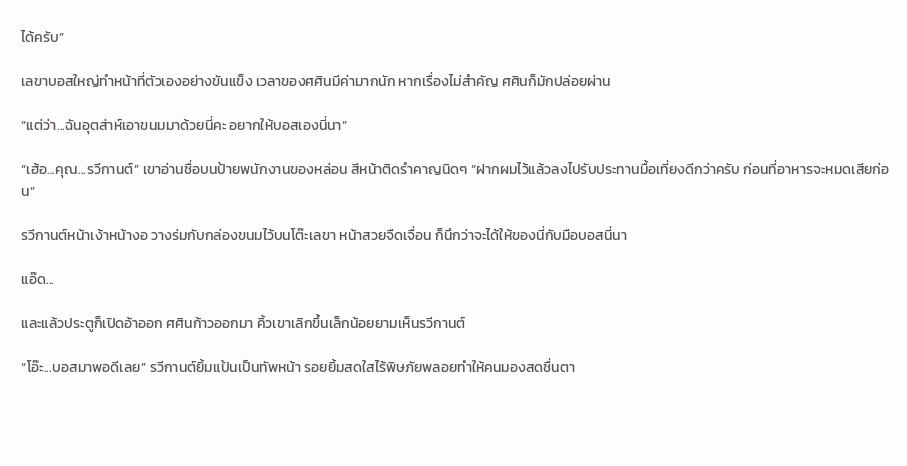ได้ครับ”

เลขาบอสใหญ่ทำหน้าที่ตัวเองอย่างขันแข็ง เวลาของศศินมีค่ามากนัก หากเรื่องไม่สำคัญ ศศินก็มักปล่อยผ่าน

“แต่ว่า...ฉันอุตส่าห์เอาขนมมาด้วยนี่คะ อยากให้บอสเองนี่นา”

“เฮ้อ...คุณ...รวีกานต์” เขาอ่านชื่อบนป้ายพนักงานของหล่อน สีหน้าติดรำคาญนิดๆ “ฝากผมไว้แล้วลงไปรับประทานมื้อเที่ยงดีกว่าครับ ก่อนที่อาหารจะหมดเสียก่อน”

รวีกานต์หน้าเง้าหน้างอ วางร่มกับกล่องขนมไว้บนโต๊ะเลขา หน้าสวยจืดเจื่อน ก็นึกว่าจะได้ให้ของนี่กับมือบอสนี่นา

แอ๊ด...

และแล้วประตูก็เปิดอ้าออก ศศินก้าวออกมา คิ้วเขาเลิกขึ้นเล็กน้อยยามเห็นรวีกานต์

“โอ๊ะ...บอสมาพอดีเลย” รวีกานต์ยิ้มแป้นเป็นทัพหน้า รอยยิ้มสดใสไร้พิษภัยพลอยทำให้คนมองสดชื่นตา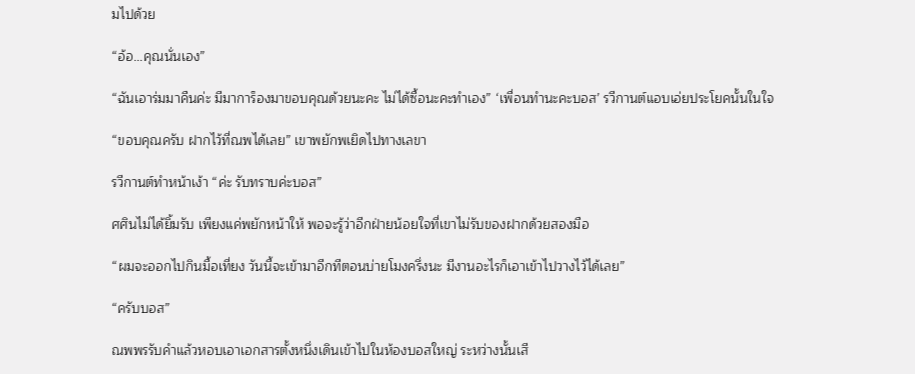มไปด้วย

“อ้อ...คุณนั่นเอง”

“ฉันเอาร่มมาคืนค่ะ มีมาการ็องมาขอบคุณด้วยนะคะ ไม่ได้ซื้อนะคะทำเอง” ‘เพื่อนทำนะคะบอส’ รวีกานต์แอบเอ่ยประโยคนั้นในใจ

“ขอบคุณครับ ฝากไว้ที่ณพได้เลย” เขาพยักพเยิดไปทางเลขา

รวีกานต์ทำหน้าเง้า “ค่ะ รับทราบค่ะบอส”

ศศินไม่ได้ยิ้มรับ เพียงแค่พยักหน้าให้ พอจะรู้ว่าอีกฝ่ายน้อยใจที่เขาไม่รับของฝากด้วยสองมือ

“ผมจะออกไปกินมื้อเที่ยง วันนี้จะเข้ามาอีกทีตอนบ่ายโมงครึ่งนะ มีงานอะไรก็เอาเข้าไปวางไว้ได้เลย”

“ครับบอส”

ณพพรรับคำแล้วหอบเอาเอกสารตั้งหนึ่งเดินเข้าไปในห้องบอสใหญ่ ระหว่างนั้นเสี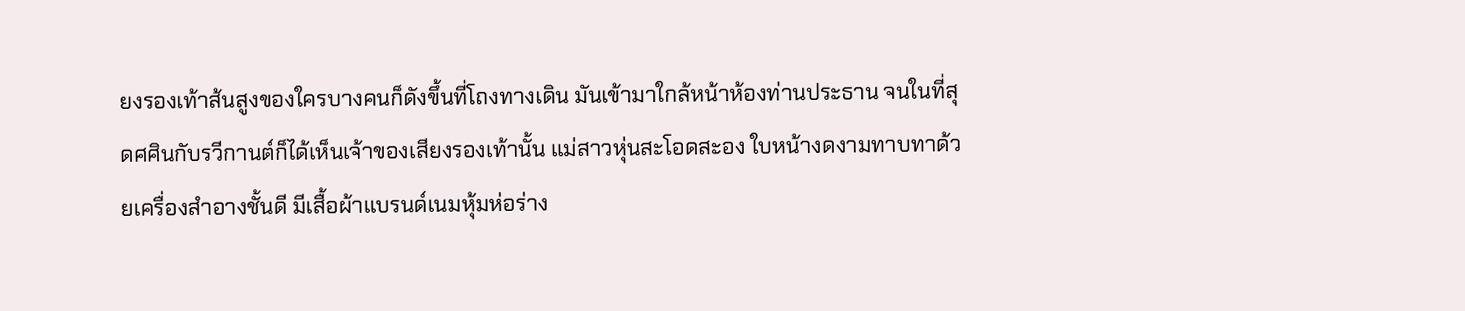ยงรองเท้าส้นสูงของใครบางคนก็ดังขึ้นที่โถงทางเดิน มันเข้ามาใกล้หน้าห้องท่านประธาน จนในที่สุดศศินกับรวีกานต์ก็ได้เห็นเจ้าของเสียงรองเท้านั้น แม่สาวหุ่นสะโอดสะอง ใบหน้างดงามทาบทาด้วยเครื่องสำอางชั้นดี มีเสื้อผ้าแบรนด์เนมหุ้มห่อร่าง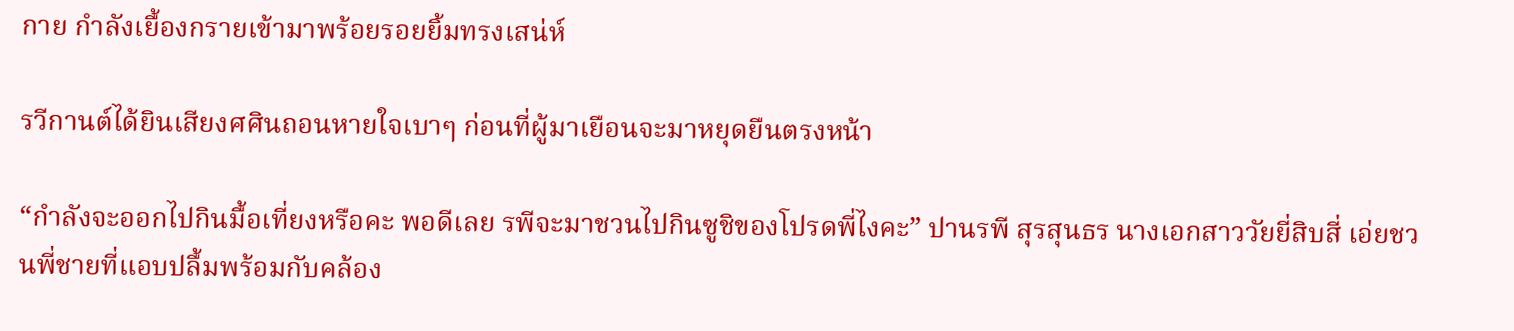กาย กำลังเยื้องกรายเข้ามาพร้อยรอยยิ้มทรงเสน่ห์

รวีกานต์ได้ยินเสียงศศินถอนหายใจเบาๆ ก่อนที่ผู้มาเยือนจะมาหยุดยืนตรงหน้า

“กำลังจะออกไปกินมื้อเที่ยงหรือคะ พอดีเลย รพีจะมาชวนไปกินซูชิของโปรดพี่ไงคะ” ปานรพี สุรสุนธร นางเอกสาววัยยี่สิบสี่ เอ่ยชวนพี่ชายที่แอบปลื้มพร้อมกับคล้อง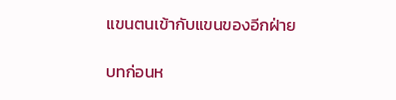แขนตนเข้ากับแขนของอีกฝ่าย

บทก่อนห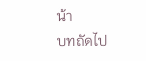น้า
บทถัดไป